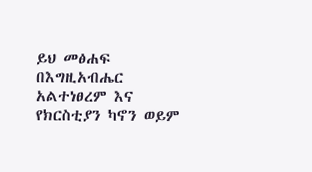ይህ መፅሐፍ በእግዚአብሔር አልተነፀረም እና የክርስቲያን ካኖን ወይም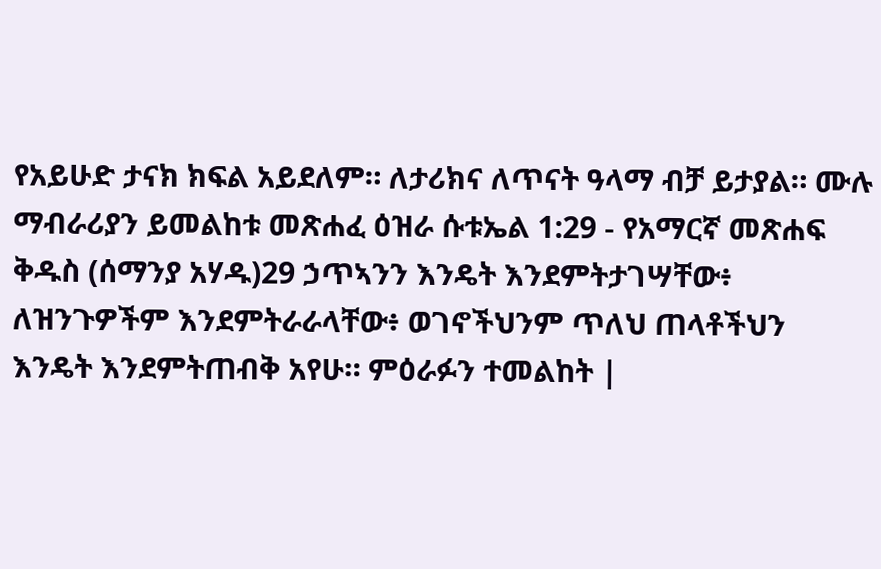የአይሁድ ታናክ ክፍል አይደለም። ለታሪክና ለጥናት ዓላማ ብቻ ይታያል። ሙሉ ማብራሪያን ይመልከቱ መጽሐፈ ዕዝራ ሱቱኤል 1:29 - የአማርኛ መጽሐፍ ቅዱስ (ሰማንያ አሃዱ)29 ኃጥኣንን እንዴት እንደምትታገሣቸው፥ ለዝንጉዎችም እንደምትራራላቸው፥ ወገኖችህንም ጥለህ ጠላቶችህን እንዴት እንደምትጠብቅ አየሁ። ምዕራፉን ተመልከት |